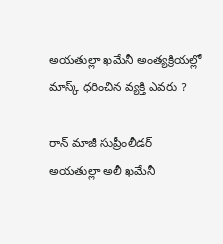అయతుల్లా ఖమేనీ అంత్యక్రియల్లో మాస్క్ ధరించిన వ్యక్తి ఎవరు ?

రాన్ మాజీ సుప్రీంలీడర్ అయతుల్లా అలీ ఖమేనీ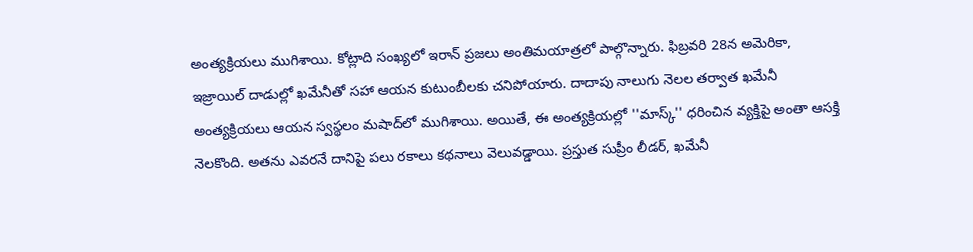అంత్యక్రియలు ముగిశాయి. కోట్లాది సంఖ్యలో ఇరాన్ ప్రజలు అంతిమయాత్రలో పాల్గొన్నారు. ఫిబ్రవరి 28న అమెరికా, ఇజ్రాయిల్ దాడుల్లో ఖమేనీతో సహా ఆయన కుటుంబీలకు చనిపోయారు. దాదాపు నాలుగు నెలల తర్వాత ఖమేనీ అంత్యక్రియలు ఆయన స్వస్థలం మషాద్‌లో ముగిశాయి. అయితే, ఈ అంత్యక్రియల్లో ''మాస్క్'' ధరించిన వ్యక్తిపై అంతా ఆసక్తి నెలకొంది. అతను ఎవరనే దానిపై పలు రకాలు కథనాలు వెలువడ్డాయి. ప్రస్తుత సుప్రీం లీడర్, ఖమేనీ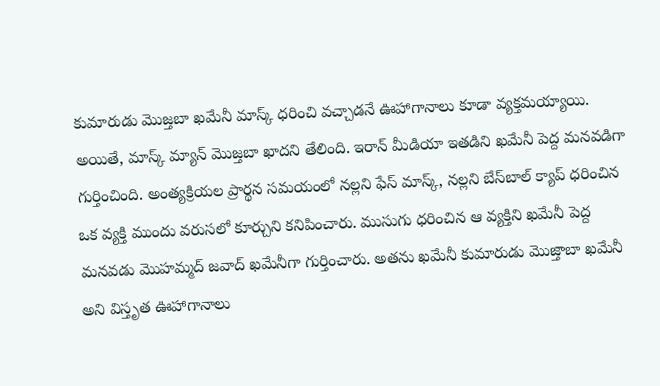కుమారుడు మొజ్తబా ఖమేనీ మాస్క్ ధరించి వచ్చాడనే ఊహాగానాలు కూడా వ్యక్తమయ్యాయి. అయితే, మాస్క్ మ్యాన్ మొజ్తబా ఖాదని తేలింది. ఇరాన్ మీడియా ఇతడిని ఖమేనీ పెద్ద మనవడిగా గుర్తించింది. అంత్యక్రియల ప్రార్థన సమయంలో నల్లని ఫేస్ మాస్క్, నల్లని బేస్‌బాల్ క్యాప్ ధరించిన ఒక వ్యక్తి ముందు వరుసలో కూర్చుని కనిపించారు. ముసుగు ధరించిన ఆ వ్యక్తిని ఖమేనీ పెద్ద మనవడు మొహమ్మద్ జవాద్ ఖమేనీగా గుర్తించారు. అతను ఖమేనీ కుమారుడు మొజ్తాబా ఖమేనీ అని విస్తృత ఊహాగానాలు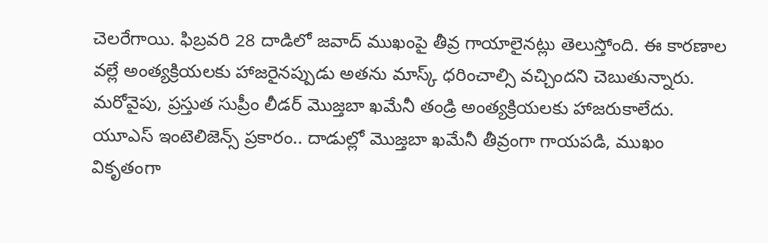చెలరేగాయి. ఫిబ్రవరి 28 దాడిలో జవాద్ ముఖంపై తీవ్ర గాయాలైనట్లు తెలుస్తోంది. ఈ కారణాల వల్లే అంత్యక్రియలకు హాజరైనప్పుడు అతను మాస్క్ ధరించాల్సి వచ్చిందని చెబుతున్నారు. మరోవైపు, ప్రస్తుత సుప్రీం లీడర్ మొజ్తబా ఖమేనీ తండ్రి అంత్యక్రియలకు హాజరుకాలేదు. యూఎస్ ఇంటెలిజెన్స్ ప్రకారం.. దాడుల్లో మొజ్తబా ఖమేనీ తీవ్రంగా గాయపడి, ముఖం వికృతంగా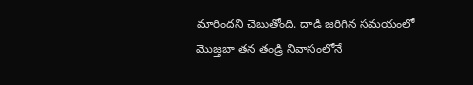మారిందని చెబుతోంది. దాడి జరిగిన సమయంలో మొజ్తబా తన తండ్రి నివాసంలోనే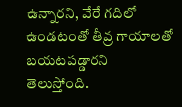ఉన్నారని, వేరే గదిలో ఉండటంతో తీవ్ర గాయాలతో బయటపడ్డారని తెలుస్తోంది.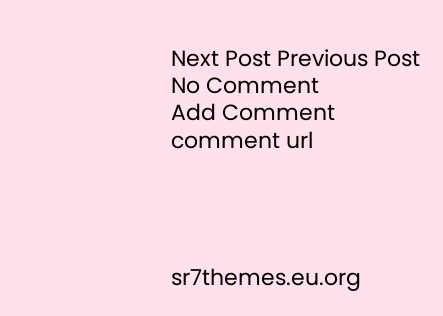Next Post Previous Post
No Comment
Add Comment
comment url




sr7themes.eu.org